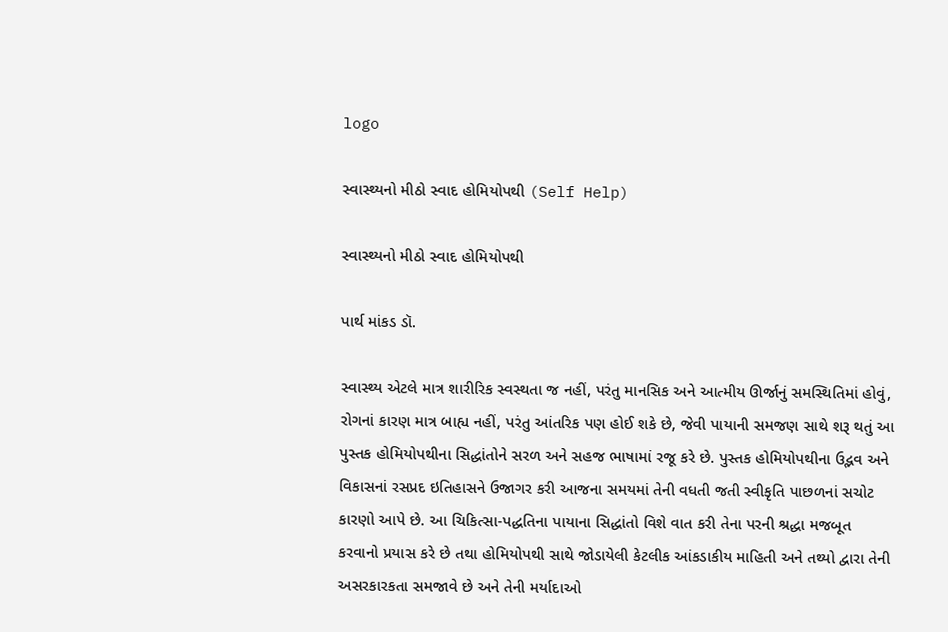logo

સ્વાસ્થ્યનો મીઠો સ્વાદ હોમિયોપથી (Self Help)

સ્વાસ્થ્યનો મીઠો સ્વાદ હોમિયોપથી

પાર્થ માંકડ ડૉ.

સ્વાસ્થ્ય એટલે માત્ર શારીરિક સ્વસ્થતા જ નહીં, પરંતુ માનસિક અને આત્મીય ઊર્જાનું સમસ્થિતિમાં હોવું, રોગનાં કારણ માત્ર બાહ્ય નહીં, પરંતુ આંતરિક પણ હોઈ શકે છે, જેવી પાયાની સમજણ સાથે શરૂ થતું આ પુસ્તક હોમિયોપથીના સિદ્ધાંતોને સરળ અને સહજ ભાષામાં રજૂ કરે છે. પુસ્તક હોમિયોપથીના ઉદ્ભવ અને વિકાસનાં રસપ્રદ ઇતિહાસને ઉજાગર કરી આજના સમયમાં તેની વધતી જતી સ્વીકૃતિ પાછળનાં સચોટ કારણો આપે છે. આ ચિકિત્સા-પદ્ધતિના પાયાના સિદ્ધાંતો વિશે વાત કરી તેના પરની શ્રદ્ધા મજબૂત કરવાનો પ્રયાસ કરે છે તથા હોમિયોપથી સાથે જોડાયેલી કેટલીક આંકડાકીય માહિતી અને તથ્યો દ્વારા તેની અસરકારકતા સમજાવે છે અને તેની મર્યાદાઓ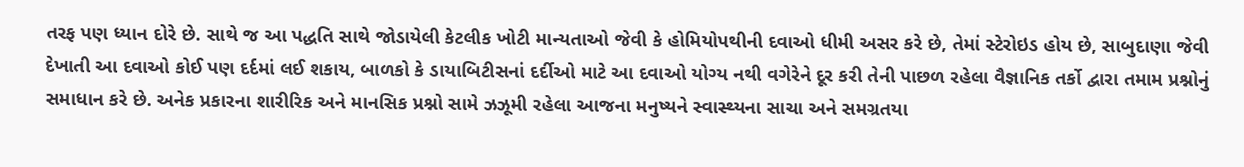તરફ પણ ધ્યાન દોરે છે. સાથે જ આ પદ્ધતિ સાથે જોડાયેલી કેટલીક ખોટી માન્યતાઓ જેવી કે હોમિયોપથીની દવાઓ ધીમી અસર કરે છે, તેમાં સ્ટેરોઇડ હોય છે, સાબુદાણા જેવી દેખાતી આ દવાઓ કોઈ પણ દર્દમાં લઈ શકાય, બાળકો કે ડાયાબિટીસનાં દર્દીઓ માટે આ દવાઓ યોગ્ય નથી વગેરેને દૂર કરી તેની પાછળ રહેલા વૈજ્ઞાનિક તર્કો દ્વારા તમામ પ્રશ્નોનું સમાધાન કરે છે. અનેક પ્રકારના શારીરિક અને માનસિક પ્રશ્નો સામે ઝઝૂમી રહેલા આજના મનુષ્યને સ્વાસ્થ્યના સાચા અને સમગ્રતયા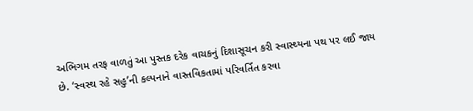અભિગમ તરફ વાળતું આ પુસ્તક દરેક વાચકનું દિશાસૂચન કરી સ્વાસ્થ્યના પથ પર લઈ જાય છે. ‘સ્વસ્થ રહે સહુ’ની કલ્પનાને વાસ્તવિકતામાં પરિવર્તિત કરવા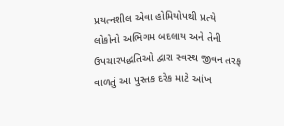પ્રયત્નશીલ એવા હોમિયોપથી પ્રત્યે લોકોનો અભિગમ બદલાય અને તેની ઉપચારપદ્ધતિઓ દ્વારા સ્વસ્થ જીવન તરફ વાળતું આ પુસ્તક દરેક માટે આંખ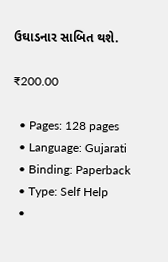ઉઘાડનાર સાબિત થશે.

₹200.00

  • Pages: 128 pages
  • Language: Gujarati
  • Binding: Paperback
  • Type: Self Help
  •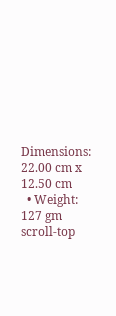Dimensions: 22.00 cm x 12.50 cm
  • Weight: 127 gm
scroll-top